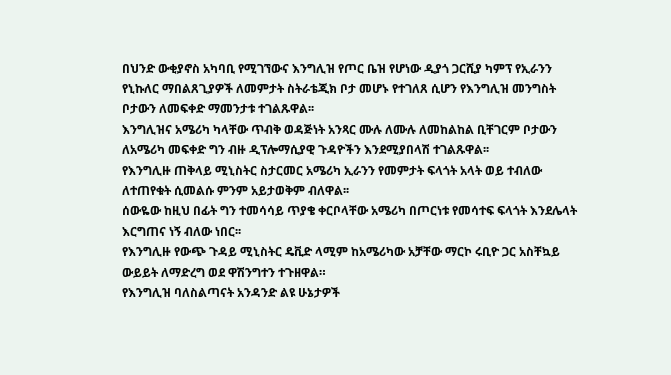በህንድ ውቂያኖስ አካባቢ የሚገኘውና እንግሊዝ የጦር ቤዝ የሆነው ዲያጎ ጋርሺያ ካምፕ የኢራንን የኒኩለር ማበልጸጊያዎች ለመምታት ስትራቴጂክ ቦታ መሆኑ የተገለጸ ሲሆን የእንግሊዝ መንግስት ቦታውን ለመፍቀድ ማመንታቱ ተገልጹዋል፡፡
እንግሊዝና አሜሪካ ካላቸው ጥብቅ ወዳጅነት አንጻር ሙሉ ለሙሉ ለመከልከል ቢቸገርም ቦታውን ለአሜሪካ መፍቀድ ግን ብዙ ዲፕሎማሲያዊ ጉዳዮችን እንደሚያበላሽ ተገልጹዋል፡፡
የእንግሊዙ ጠቅላይ ሚኒስትር ስታርመር አሜሪካ ኢራንን የመምታት ፍላጎት አላት ወይ ተብለው ለተጠየቁት ሲመልሱ ምንም አይታወቅም ብለዋል፡፡
ሰውዬው ከዚህ በፊት ግን ተመሳሳይ ጥያቄ ቀርቦላቸው አሜሪካ በጦርነቱ የመሳተፍ ፍላጎት እንደሌላት እርግጠና ነኝ ብለው ነበር፡፡
የእንግሊዙ የውጭ ጉዳይ ሚኒስትር ዴቪድ ላሚም ከአሜሪካው አቻቸው ማርኮ ሩቢዮ ጋር አስቸኳይ ውይይት ለማድረግ ወደ ዋሽንግተን ተጉዘዋል።
የእንግሊዝ ባለስልጣናት አንዳንድ ልዩ ሁኔታዎች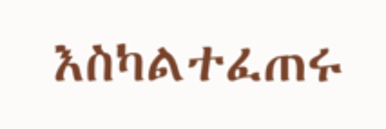እስካልተፈጠሩ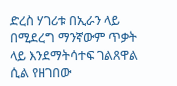ድረስ ሃገሪቱ በኢራን ላይ በሚደረግ ማንኛውም ጥቃት ላይ እንደማትሳተፍ ገልጸዋል ሲል የዘገበው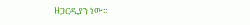ዘጋርዲያን ነው፡፡